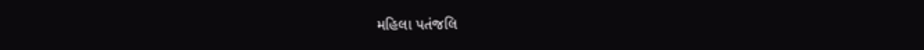મહિલા પતંજલિ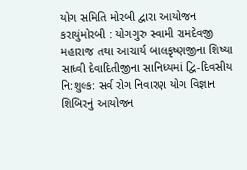યોગ સમિતિ મોરબી દ્વારા આયોજન કરાયુંમોરબી : યોગગુરુ સ્વામી રામદેવજી મહારાજ તથા આચાર્ય બાલકૃષ્ણજીના શિષ્યા સાધ્વી દેવાદિતીજીના સાનિધ્યમાં દ્વિ-દિવસીય નિ:શુલ્ક: સર્વ રોગ નિવારણ યોગ વિજ્ઞાન શિબિરનું આયોજન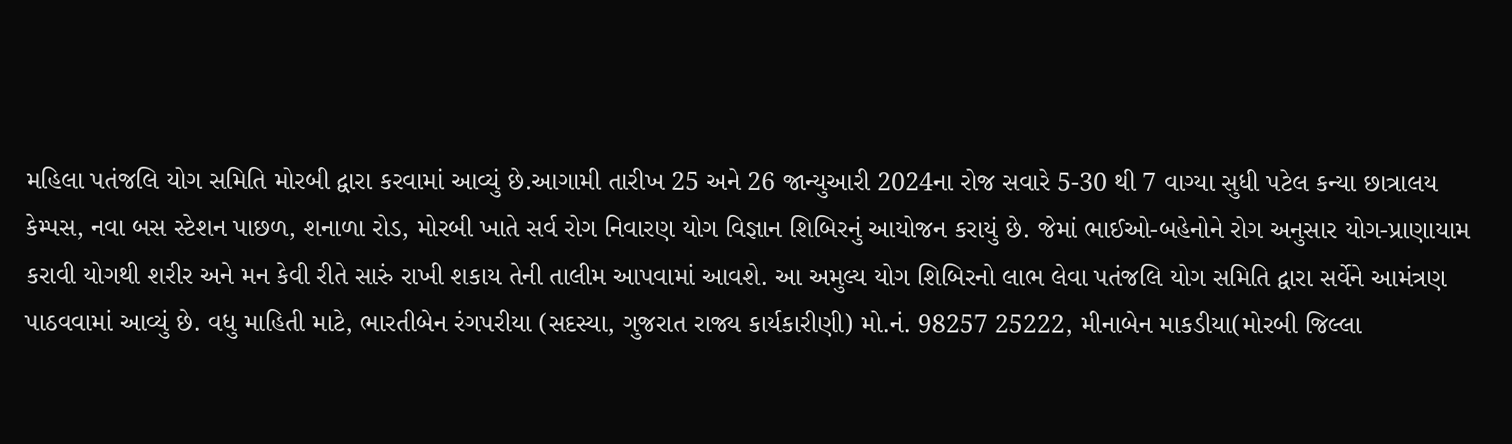મહિલા પતંજલિ યોગ સમિતિ મોરબી દ્વારા કરવામાં આવ્યું છે.આગામી તારીખ 25 અને 26 જાન્યુઆરી 2024ના રોજ સવારે 5-30 થી 7 વાગ્યા સુધી પટેલ કન્યા છાત્રાલય કેમ્પસ, નવા બસ સ્ટેશન પાછળ, શનાળા રોડ, મોરબી ખાતે સર્વ રોગ નિવારણ યોગ વિજ્ઞાન શિબિરનું આયોજન કરાયું છે. જેમાં ભાઈઓ-બહેનોને રોગ અનુસાર યોગ-પ્રાણાયામ કરાવી યોગથી શરીર અને મન કેવી રીતે સારું રાખી શકાય તેની તાલીમ આપવામાં આવશે. આ અમુલ્ય યોગ શિબિરનો લાભ લેવા પતંજલિ યોગ સમિતિ દ્વારા સર્વેને આમંત્રણ પાઠવવામાં આવ્યું છે. વધુ માહિતી માટે, ભારતીબેન રંગપરીયા (સદસ્યા, ગુજરાત રાજ્ય કાર્યકારીણી) મો.નં. 98257 25222, મીનાબેન માકડીયા(મોરબી જિલ્લા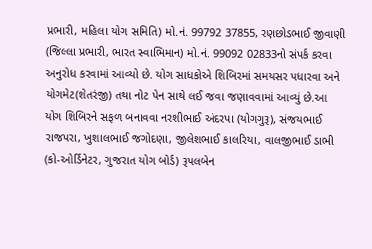પ્રભારી, મહિલા યોગ સમિતિ) મો.નં. 99792 37855, રણછોડભાઈ જીવાણી (જિલ્લા પ્રભારી, ભારત સ્વાભિમાન) મો.નં. 99092 02833નો સંપર્ક કરવા અનુરોધ કરવામાં આવ્યો છે. યોગ સાધકોએ શિબિરમાં સમયસર પધારવા અને યોગમેટ(શેતરંજી) તથા નોટ પેન સાથે લઈ જવા જણાવવામાં આવ્યું છે.આ યોગ શિબિરને સફળ બનાવવા નરશીભાઈ અંદરપા (યોગગુરૂ), સંજયભાઈ રાજપરા, ખુશાલભાઈ જગોદણા, જીલેશભાઈ કાલરિયા, વાલજીભાઈ ડાભી (કો-ઓર્ડિનેટર, ગુજરાત યોગ બોર્ડ) રૂપલબેન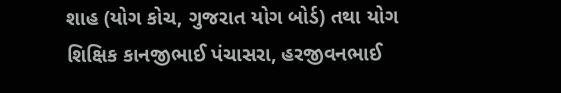શાહ (યોગ કોચ, ગુજરાત યોગ બોર્ડ) તથા યોગ શિક્ષિક કાનજીભાઈ પંચાસરા, હરજીવનભાઈ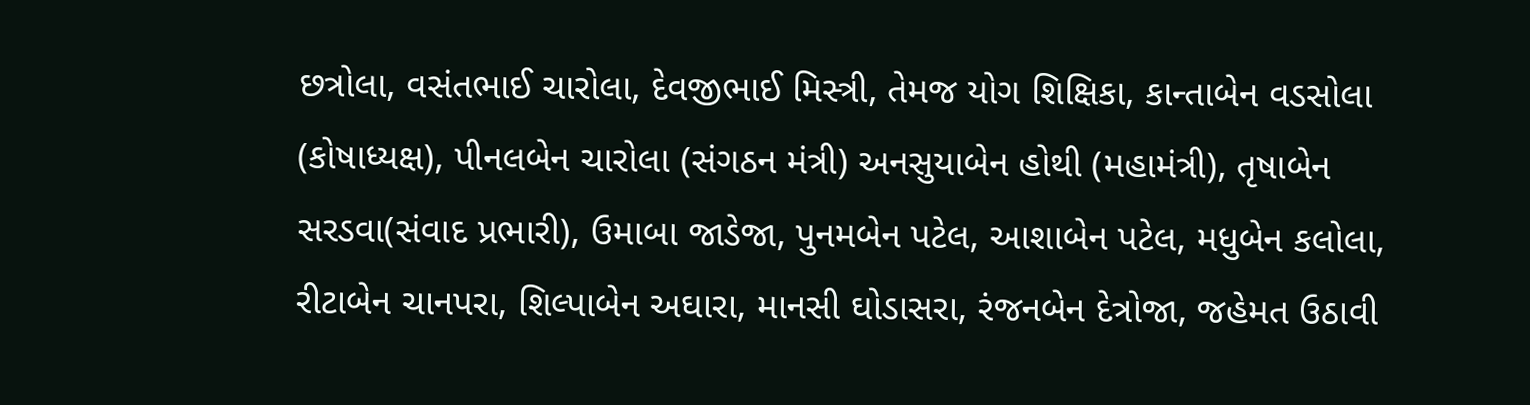છત્રોલા, વસંતભાઈ ચારોલા, દેવજીભાઈ મિસ્ત્રી, તેમજ યોગ શિક્ષિકા, કાન્તાબેન વડસોલા (કોષાધ્યક્ષ), પીનલબેન ચારોલા (સંગઠન મંત્રી) અનસુયાબેન હોથી (મહામંત્રી), તૃષાબેન સરડવા(સંવાદ પ્રભારી), ઉમાબા જાડેજા, પુનમબેન પટેલ, આશાબેન પટેલ, મધુબેન કલોલા, રીટાબેન ચાનપરા, શિલ્પાબેન અઘારા, માનસી ઘોડાસરા, રંજનબેન દેત્રોજા, જહેમત ઉઠાવી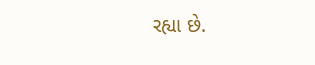રહ્યા છે.